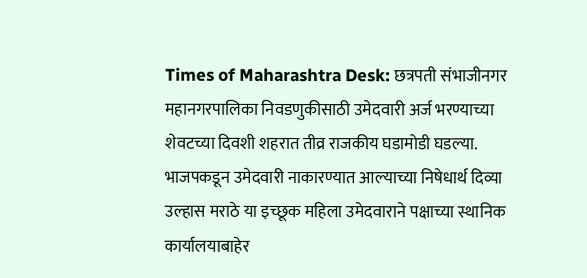Times of Maharashtra Desk: छत्रपती संभाजीनगर महानगरपालिका निवडणुकीसाठी उमेदवारी अर्ज भरण्याच्या शेवटच्या दिवशी शहरात तीव्र राजकीय घडामोडी घडल्या. भाजपकडून उमेदवारी नाकारण्यात आल्याच्या निषेधार्थ दिव्या उल्हास मराठे या इच्छूक महिला उमेदवाराने पक्षाच्या स्थानिक कार्यालयाबाहेर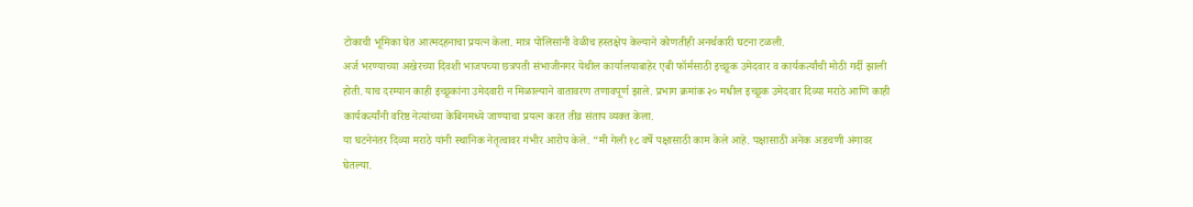टोकाची भूमिका घेत आत्मदहनाचा प्रयत्न केला. मात्र पोलिसांनी वेळीच हस्तक्षेप केल्याने कोणतीही अनर्थकारी घटना टळली.
अर्ज भरण्याच्या अखेरच्या दिवशी भाजपच्या छत्रपती संभाजीनगर येथील कार्यालयाबाहेर एबी फॉर्मसाठी इच्छूक उमेदवार व कार्यकर्त्यांची मोठी गर्दी झाली होती. याच दरम्यान काही इच्छूकांना उमेदवारी न मिळाल्याने वातावरण तणावपूर्ण झाले. प्रभाग क्रमांक २० मधील इच्छूक उमेदवार दिव्या मराठे आणि काही कार्यकर्त्यांनी वरिष्ठ नेत्यांच्या केबिनमध्ये जाण्याचा प्रयत्न करत तीव्र संताप व्यक्त केला.
या घटनेनंतर दिव्या मराठे यांनी स्थानिक नेतृत्वावर गंभीर आरोप केले. “मी गेली १८ वर्षे पक्षासाठी काम केले आहे. पक्षासाठी अनेक अडचणी अंगावर घेतल्या.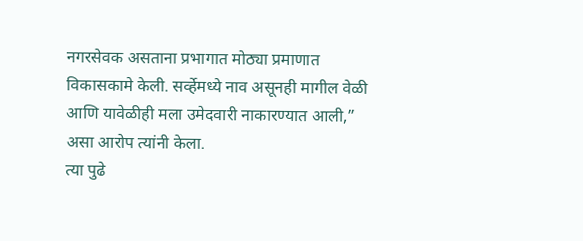नगरसेवक असताना प्रभागात मोठ्या प्रमाणात विकासकामे केली. सर्व्हेमध्ये नाव असूनही मागील वेळी आणि यावेळीही मला उमेदवारी नाकारण्यात आली,” असा आरोप त्यांनी केला.
त्या पुढे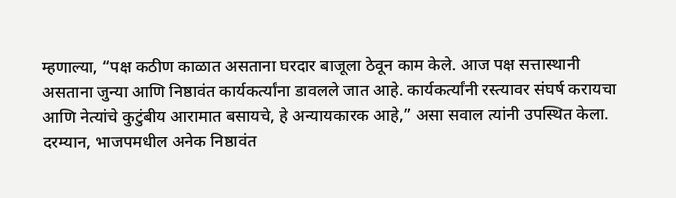म्हणाल्या, “पक्ष कठीण काळात असताना घरदार बाजूला ठेवून काम केले. आज पक्ष सत्तास्थानी असताना जुन्या आणि निष्ठावंत कार्यकर्त्यांना डावलले जात आहे. कार्यकर्त्यांनी रस्त्यावर संघर्ष करायचा आणि नेत्यांचे कुटुंबीय आरामात बसायचे, हे अन्यायकारक आहे,” असा सवाल त्यांनी उपस्थित केला.
दरम्यान, भाजपमधील अनेक निष्ठावंत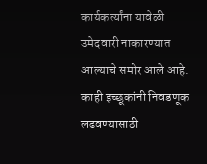कार्यकर्त्यांना यावेळी उमेदवारी नाकारण्यात आल्याचे समोर आले आहे. काही इच्छूकांनी निवडणूक लढवण्यासाठी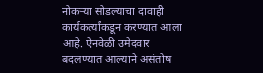नोकऱ्या सोडल्याचा दावाही कार्यकर्त्यांकडून करण्यात आला आहे. ऐनवेळी उमेदवार बदलण्यात आल्याने असंतोष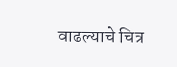वाढल्याचे चित्र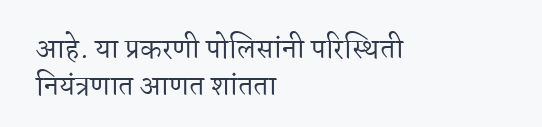आहे. या प्रकरणी पोलिसांनी परिस्थिती नियंत्रणात आणत शांतता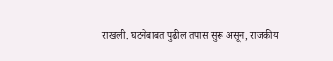राखली. घटनेबाबत पुढील तपास सुरू असून, राजकीय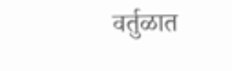वर्तुळात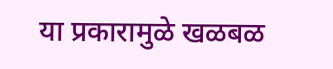या प्रकारामुळे खळबळ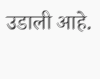उडाली आहे.